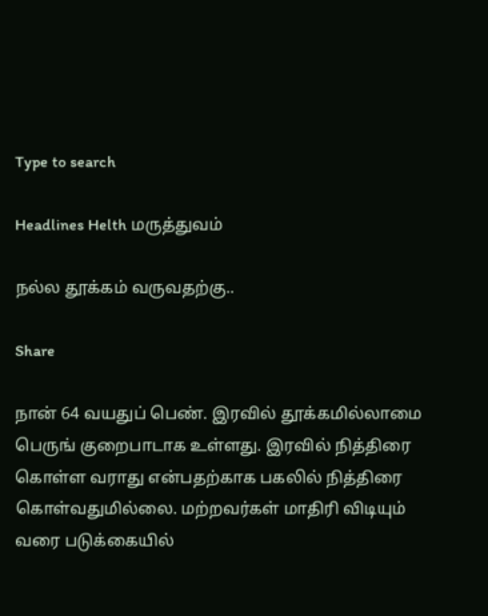Type to search

Headlines Helth மருத்துவம்

நல்ல தூக்கம் வருவதற்கு..

Share

நான் 64 வயதுப் பெண். இரவில் தூக்கமில்லாமை பெருங் குறைபாடாக உள்ளது. இரவில் நித்திரை கொள்ள வராது என்பதற்காக பகலில் நித்திரை கொள்வதுமில்லை. மற்றவர்கள் மாதிரி விடியும் வரை படுக்கையில்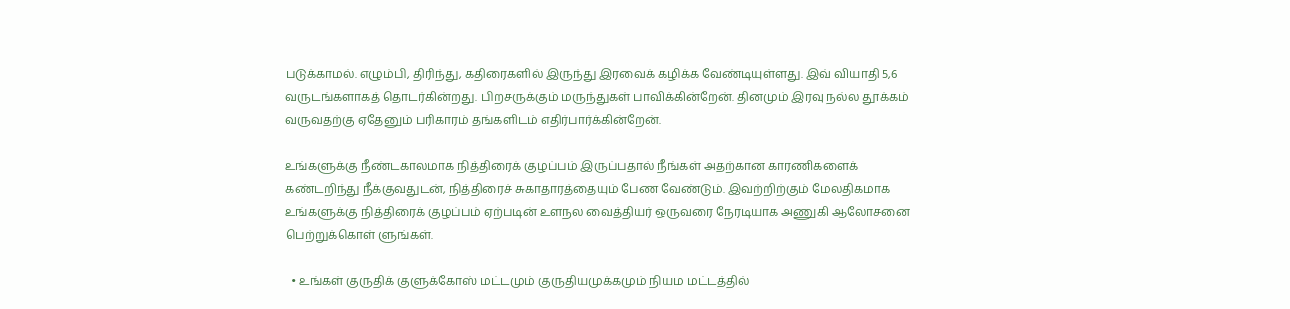படுக்காமல். எழும்பி, திரிந்து, கதிரைகளில் இருந்து இரவைக் கழிக்க வேண்டியுள்ளது. இவ் வியாதி 5,6 வருடங்களாகத் தொடர்கின்றது. பிறசருக்கும் மருந்துகள் பாவிக்கின்றேன். தினமும் இரவு நல்ல தூக்கம் வருவதற்கு ஏதேனும் பரிகாரம் தங்களிடம் எதிர்பார்க்கின்றேன்.

உங்களுக்கு நீண்டகாலமாக நித்திரைக் குழப்பம் இருப்பதால் நீங்கள் அதற்கான காரணிகளைக் கண்டறிந்து நீக்குவதுடன், நித்திரைச் சுகாதாரத்தையும் பேண வேண்டும். இவற்றிற்கும் மேலதிகமாக உங்களுக்கு நித்திரைக் குழப்பம் ஏற்படின் உளநல வைத்தியர் ஒருவரை நேரடியாக அணுகி ஆலோசனை பெற்றுக்கொள் ளுங்கள்.

  • உங்கள் குருதிக் குளுக்கோஸ் மட்டமும் குருதியமுக்கமும் நியம மட்டத்தில்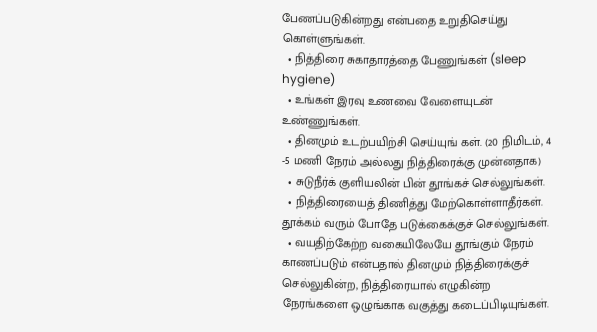பேணப்படுகின்றது என்பதை உறுதிசெய்து கொள்ளுங்கள்.
  • நித்திரை சுகாதாரத்தை பேணுங்கள் (sleep hygiene)
  • உங்கள் இரவு உணவை வேளையுடன் உண்ணுங்கள்.
  • தினமும் உடற்பயிற்சி செய்யுங் கள். (20 நிமிடம், 4 -5 மணி நேரம் அல்லது நித்திரைக்கு முன்னதாக)
  • சுடுநீர்க் குளியலின் பின் தூங்கச் செல்லுங்கள்.
  • நித்திரையைத் திணித்து மேற்கொள்ளாதீர்கள். தூக்கம் வரும் போதே படுக்கைக்குச் செல்லுங்கள்.
  • வயதிற்கேற்ற வகையிலேயே தூங்கும் நேரம் காணப்படும் என்பதால் தினமும் நித்திரைக்குச் செல்லுகின்ற, நித்திரையால் எழுகின்ற நேரங்களை ஒழுங்காக வகுத்து கடைப்பிடியுங்கள்.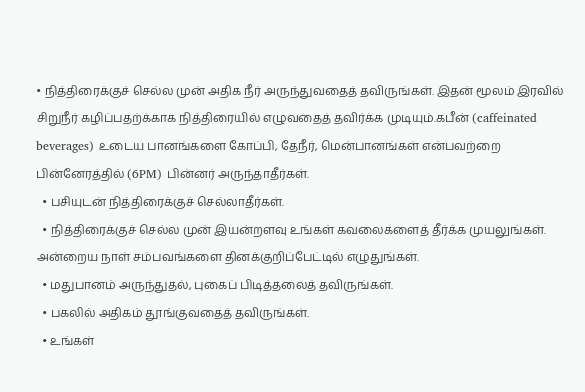• நித்திரைக்குச் செல்ல முன் அதிக நீர் அருந்துவதைத் தவிருங்கள். இதன் மூலம் இரவில் சிறுநீர் கழிப்பதற்க்காக நித்திரையில் எழுவதைத் தவிர்க்க முடியும்.கபீன் (caffeinated beverages) உடைய பானங்களை கோப்பி, தேநீர், மென்பானங்கள் என்பவற்றை பின்னேரத்தில் (6PM) பின்னர் அருந்தாதீர்கள்.
  • பசியுடன் நித்திரைக்குச் செல்லாதீர்கள்.
  • நித்திரைக்குச் செல்ல முன் இயன்றளவு உங்கள் கவலைகளைத் தீர்க்க முயலுங்கள். அன்றைய நாள் சம்பவங்களை தினக்குறிப்பேட்டில் எழுதுங்கள்.
  • மதுபானம் அருந்துதல், புகைப் பிடித்தலைத் தவிருங்கள்.
  • பகலில் அதிகம் தூங்குவதைத் தவிருங்கள்.
  • உங்கள்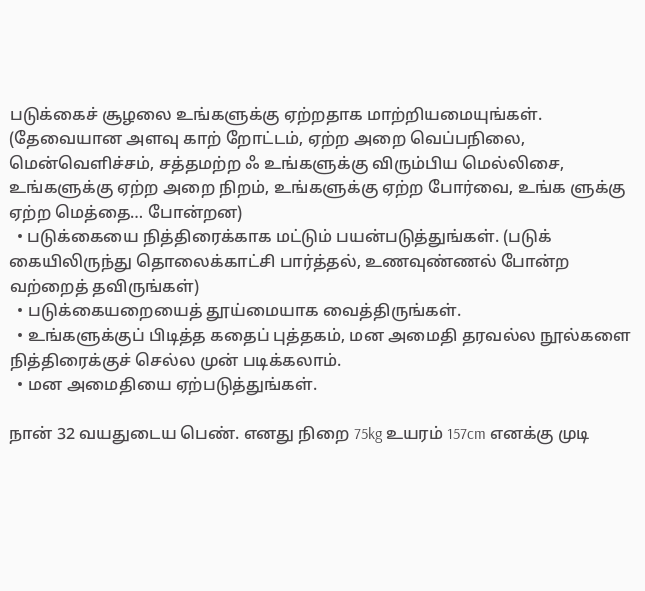படுக்கைச் சூழலை உங்களுக்கு ஏற்றதாக மாற்றியமையுங்கள். (தேவையான அளவு காற் றோட்டம், ஏற்ற அறை வெப்பநிலை, மென்வெளிச்சம், சத்தமற்ற ஃ உங்களுக்கு விரும்பிய மெல்லிசை, உங்களுக்கு ஏற்ற அறை நிறம், உங்களுக்கு ஏற்ற போர்வை, உங்க ளுக்கு ஏற்ற மெத்தை… போன்றன)
  • படுக்கையை நித்திரைக்காக மட்டும் பயன்படுத்துங்கள். (படுக் கையிலிருந்து தொலைக்காட்சி பார்த்தல், உணவுண்ணல் போன்ற வற்றைத் தவிருங்கள்)
  • படுக்கையறையைத் தூய்மையாக வைத்திருங்கள்.
  • உங்களுக்குப் பிடித்த கதைப் புத்தகம், மன அமைதி தரவல்ல நூல்களை நித்திரைக்குச் செல்ல முன் படிக்கலாம்.
  • மன அமைதியை ஏற்படுத்துங்கள்.

நான் 32 வயதுடைய பெண். எனது நிறை 75kg உயரம் 157cm எனக்கு முடி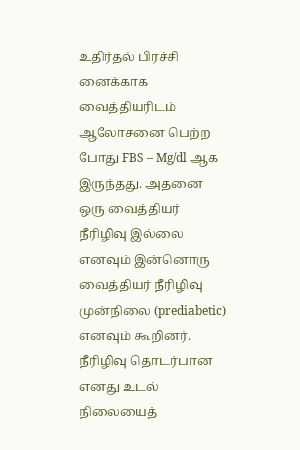உதிர்தல் பிரச்சி னைக்காக வைத்தியரிடம் ஆலோசனை பெற்ற போது FBS – Mg/dl ஆக இருந்தது. அதனை ஒரு வைத்தியர் நீரிழிவு இல்லை எனவும் இன்னொரு வைத்தியர் நீரிழிவு முன்நிலை (prediabetic) எனவும் கூறினர். நீரிழிவு தொடர்பான எனது உடல் நிலையைத்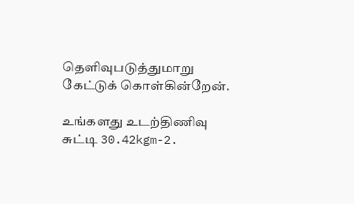தெளிவுபடுத்துமாறு கேட்டுக் கொள்கின்றேன்.

உங்களது உடற்திணிவு சுட்டி 30.42kgm-2.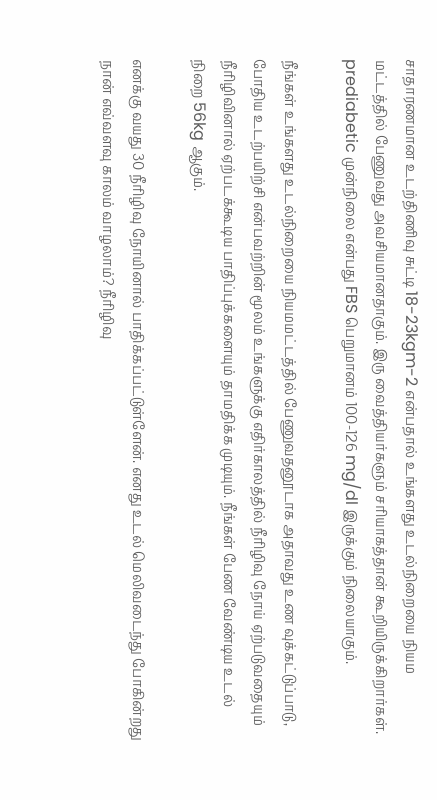சாதாரணமான உடற்திணிவு சுட்டி 18-23kgm-2 என்பதால் உங்களது உடல்நிறையை நியம மட்டத்தில் பேணுவது அவசியமானதாகும். இரு வைத்தியர்களும் சரியாகத்தான் கூறியிருக்கிறார்கள். prediabetic முன்நிலை என்பது FBS பெறுமானம் 100-126 mg/dl இருக்கும் நிலையாகும்.

நீங்கள் உங்களது உடல்நிறையை நியமமட்டத்தில் பேணுவதனூடாக அதாவது உண வுக்கட்டுப்பாடு, போதிய உடற்பயிற்சி என்பவற்றின் மூலம் உங்களுக்கு எதிர்காலத்தில் நீரிழிவு நோய் ஏற்படுவதையும் நீரிழிவினால் ஏற்படக்கூடிய பாதிப்புக்களையும் தாமதிக்க முடியும். நீங்கள் பேண வேண்டிய உடல் நிறை 56kg ஆகும்.

எனக்கு வயது 30 நீரிழிவு நோயினால் பாதிக்கப்பட்டுள்ளேன். எனது உடல் மெலிவடைந்து போகின்றது நான் எவ்வளவு காலம் வாழலாம்? நீரிழிவு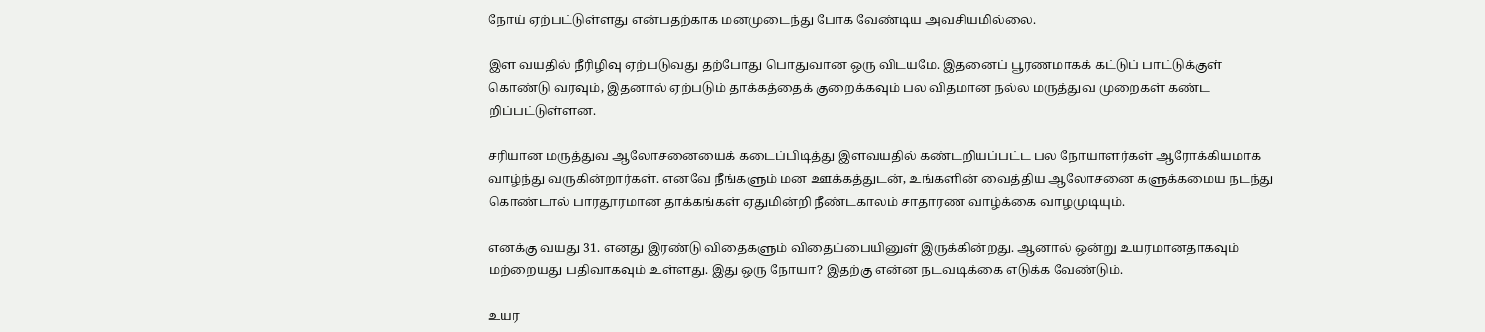நோய் ஏற்பட்டுள்ளது என்பதற்காக மனமுடைந்து போக வேண்டிய அவசியமில்லை.

இள வயதில் நீரிழிவு ஏற்படுவது தற்போது பொதுவான ஒரு விடயமே. இதனைப் பூரணமாகக் கட்டுப் பாட்டுக்குள் கொண்டு வரவும், இதனால் ஏற்படும் தாக்கத்தைக் குறைக்கவும் பல விதமான நல்ல மருத்துவ முறைகள் கண்ட றிப்பட்டுள்ளன.

சரியான மருத்துவ ஆலோசனையைக் கடைப்பிடித்து இளவயதில் கண்டறியப்பட்ட பல நோயாளர்கள் ஆரோக்கியமாக வாழ்ந்து வருகின்றார்கள். எனவே நீங்களும் மன ஊக்கத்துடன், உங்களின் வைத்திய ஆலோசனை களுக்கமைய நடந்து கொண்டால் பாரதூரமான தாக்கங்கள் ஏதுமின்றி நீண்டகாலம் சாதாரண வாழ்க்கை வாழமுடியும்.

எனக்கு வயது 31. எனது இரண்டு விதைகளும் விதைப்பையினுள் இருக்கின்றது. ஆனால் ஒன்று உயரமானதாகவும் மற்றையது பதிவாகவும் உள்ளது. இது ஒரு நோயா? இதற்கு என்ன நடவடிக்கை எடுக்க வேண்டும்.

உயர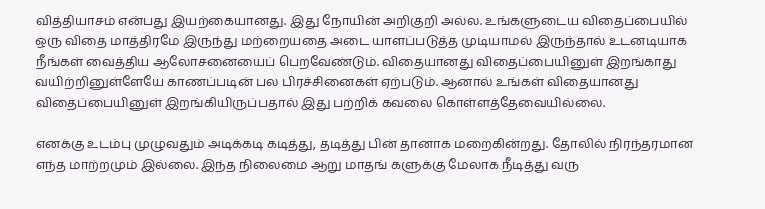வித்தியாசம் என்பது இயற்கையானது. இது நோயின் அறிகுறி அல்ல. உங்களுடைய விதைப்பையில் ஒரு விதை மாத்திரமே இருந்து மற்றையதை அடை யாளப்படுத்த முடியாமல் இருந்தால் உடனடியாக நீங்கள் வைத்திய ஆலோசனையைப் பெறவேண்டும். விதையானது விதைப்பையினுள் இறங்காது வயிற்றினுள்ளேயே காணப்படின் பல பிரச்சினைகள் ஏற்படும். ஆனால் உங்கள் விதையானது விதைப்பையினுள் இறங்கியிருப்பதால் இது பற்றிக் கவலை கொள்ளத்தேவையில்லை.

எனக்கு உடம்பு முழுவதும் அடிக்கடி கடித்து, தடித்து பின் தானாக மறைகின்றது. தோலில் நிரந்தரமான எந்த மாற்றமும் இல்லை. இந்த நிலைமை ஆறு மாதங் களுக்கு மேலாக நீடித்து வரு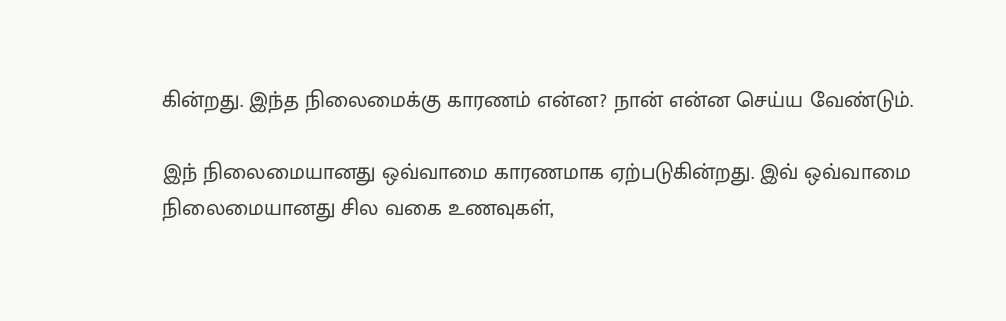கின்றது. இந்த நிலைமைக்கு காரணம் என்ன? நான் என்ன செய்ய வேண்டும்.

இந் நிலைமையானது ஒவ்வாமை காரணமாக ஏற்படுகின்றது. இவ் ஒவ்வாமை நிலைமையானது சில வகை உணவுகள்,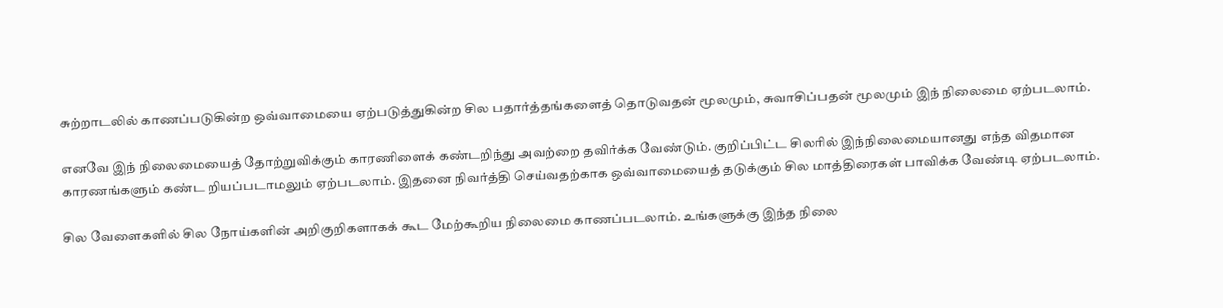சுற்றாடலில் காணப்படுகின்ற ஒவ்வாமையை ஏற்படுத்துகின்ற சில பதார்த்தங்களைத் தொடுவதன் மூலமும், சுவாசிப்பதன் மூலமும் இந் நிலைமை ஏற்படலாம்.

எனவே இந் நிலைமையைத் தோற்றுவிக்கும் காரணிளைக் கண்டறிந்து அவற்றை தவிர்க்க வேண்டும். குறிப்பிட்ட சிலரில் இந்நிலைமையானது எந்த விதமான காரணங்களும் கண்ட றியப்படாமலும் ஏற்படலாம். இதனை நிவர்த்தி செய்வதற்காக ஒவ்வாமையைத் தடுக்கும் சில மாத்திரைகள் பாவிக்க வேண்டி ஏற்படலாம்.

சில வேளைகளில் சில நோய்களின் அறிகுறிகளாகக் கூட மேற்கூறிய நிலைமை காணப்படலாம். உங்களுக்கு இந்த நிலை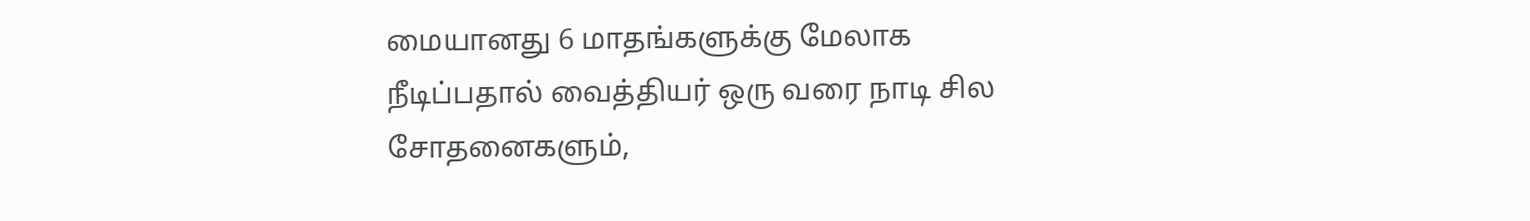மையானது 6 மாதங்களுக்கு மேலாக நீடிப்பதால் வைத்தியர் ஒரு வரை நாடி சில சோதனைகளும்,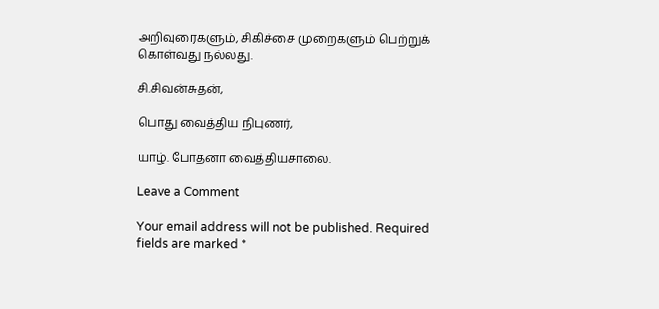அறிவுரைகளும், சிகிச்சை முறைகளும் பெற்றுக் கொள்வது நல்லது.

சி.சிவன்சுதன்,

பொது வைத்திய நிபுணர்,

யாழ். போதனா வைத்தியசாலை.

Leave a Comment

Your email address will not be published. Required fields are marked *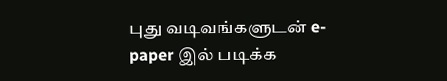புது வடிவங்களுடன் e-paper இல் படிக்க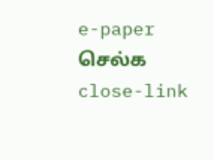e-paper செல்க
close-link